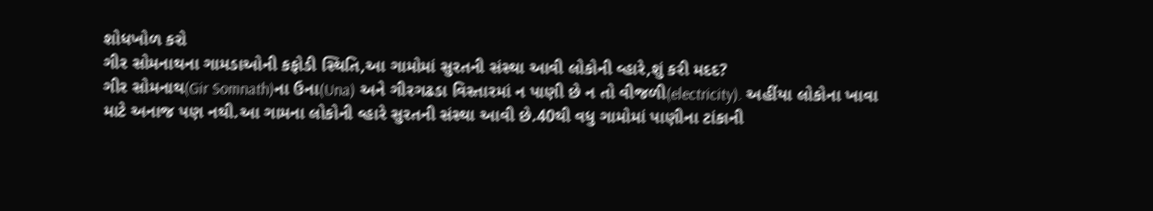શોધખોળ કરો
ગીર સોમનાથના ગામડાઓની કફોડી સ્થિતિ,આ ગામોમાં સુરતની સંસ્થા આવી લોકોની વ્હારે,શું કરી મદદ?
ગીર સોમનાથ(Gir Somnath)ના ઉના(Una) અને ગીરગઢડા વિસ્તારમાં ન પાણી છે ન તો વીજળી(electricity). અહીંયા લોકોના ખાવા માટે અનાજ પણ નથી.આ ગામના લોકોની વ્હારે સુરતની સંસ્થા આવી છે.40થી વધુ ગામોમાં પાણીના ટાંકાની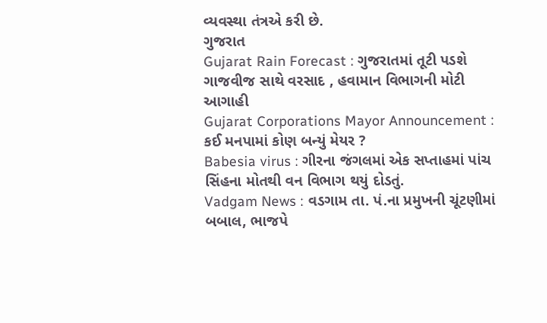વ્યવસ્થા તંત્રએ કરી છે.
ગુજરાત
Gujarat Rain Forecast : ગુજરાતમાં તૂટી પડશે ગાજવીજ સાથે વરસાદ , હવામાન વિભાગની મોટી આગાહી
Gujarat Corporations Mayor Announcement : કઈ મનપામાં કોણ બન્યું મેયર ?
Babesia virus : ગીરના જંગલમાં એક સપ્તાહમાં પાંચ સિંહના મોતથી વન વિભાગ થયું દોડતું.
Vadgam News : વડગામ તા. પં.ના પ્રમુખની ચૂંટણીમાં બબાલ, ભાજપે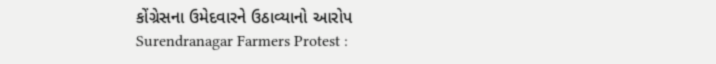કોંગ્રેસના ઉમેદવારને ઉઠાવ્યાનો આરોપ
Surendranagar Farmers Protest :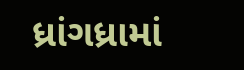ધ્રાંગધ્રામાં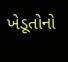ખેડૂતોનો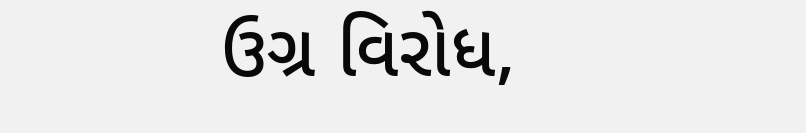ઉગ્ર વિરોધ,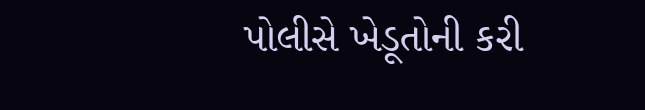પોલીસે ખેડૂતોની કરી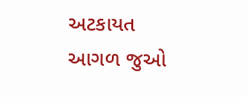અટકાયત
આગળ જુઓ